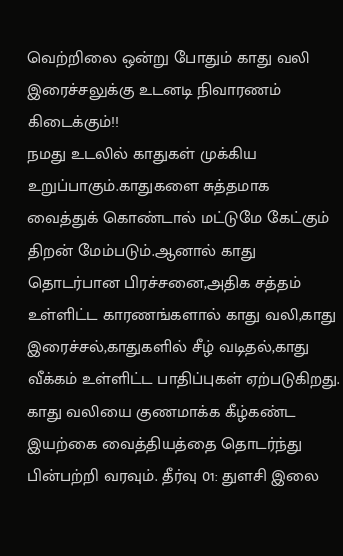வெற்றிலை ஒன்று போதும் காது வலி இரைச்சலுக்கு உடனடி நிவாரணம் கிடைக்கும்!!
நமது உடலில் காதுகள் முக்கிய உறுப்பாகும்.காதுகளை சுத்தமாக வைத்துக் கொண்டால் மட்டுமே கேட்கும் திறன் மேம்படும்.ஆனால் காது தொடர்பான பிரச்சனை,அதிக சத்தம் உள்ளிட்ட காரணங்களால் காது வலி,காது இரைச்சல்,காதுகளில் சீழ் வடிதல்,காது வீக்கம் உள்ளிட்ட பாதிப்புகள் ஏற்படுகிறது. காது வலியை குணமாக்க கீழ்கண்ட இயற்கை வைத்தியத்தை தொடர்ந்து பின்பற்றி வரவும். தீர்வு 01: துளசி இலை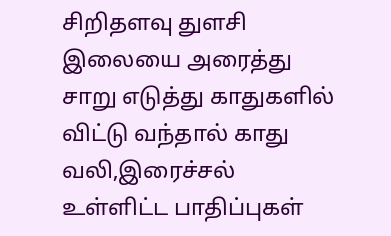சிறிதளவு துளசி இலையை அரைத்து சாறு எடுத்து காதுகளில் விட்டு வந்தால் காது வலி,இரைச்சல் உள்ளிட்ட பாதிப்புகள்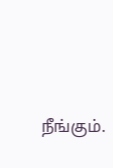நீங்கும்.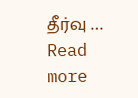தீர்வு … Read more